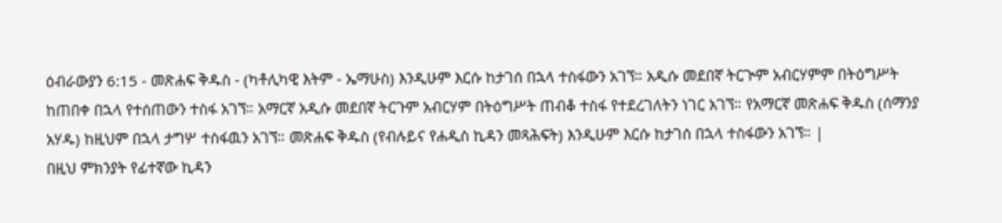ዕብራውያን 6:15 - መጽሐፍ ቅዱስ - (ካቶሊካዊ እትም - ኤማሁስ) እንዲሁም እርሱ ከታገሰ በኋላ ተስፋውን አገኘ። አዲሱ መደበኛ ትርጒም አብርሃምም በትዕግሥት ከጠበቀ በኋላ የተሰጠውን ተስፋ አገኘ። አማርኛ አዲሱ መደበኛ ትርጉም አብርሃም በትዕግሥት ጠብቆ ተስፋ የተደረገለትን ነገር አገኘ። የአማርኛ መጽሐፍ ቅዱስ (ሰማንያ አሃዱ) ከዚህም በኋላ ታግሦ ተስፋዉን አገኘ። መጽሐፍ ቅዱስ (የብሉይና የሐዲስ ኪዳን መጻሕፍት) እንዲሁም እርሱ ከታገሰ በኋላ ተስፋውን አገኘ። |
በዚህ ምክንያት የፊተኛው ኪዳን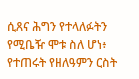ሲጸና ሕግን የተላለፉትን የሚቤዥ ሞቱ ስለ ሆነ፥ የተጠሩት የዘለዓምን ርስት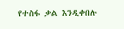የተስፋ ቃል እንዲቀበሉ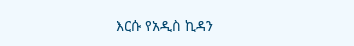እርሱ የአዲስ ኪዳን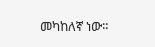መካከለኛ ነው።